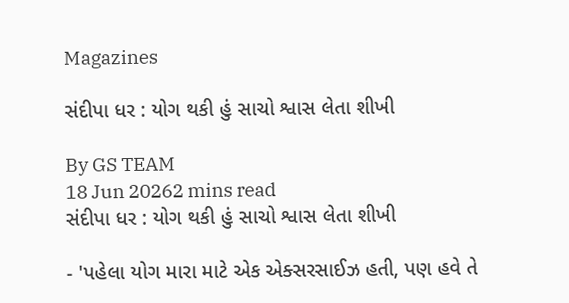Magazines

સંદીપા ધર : યોગ થકી હું સાચો શ્વાસ લેતા શીખી

By GS TEAM
18 Jun 20262 mins read
સંદીપા ધર : યોગ થકી હું સાચો શ્વાસ લેતા શીખી

- 'પહેલા યોગ મારા માટે એક એક્સરસાઈઝ હતી, પણ હવે તે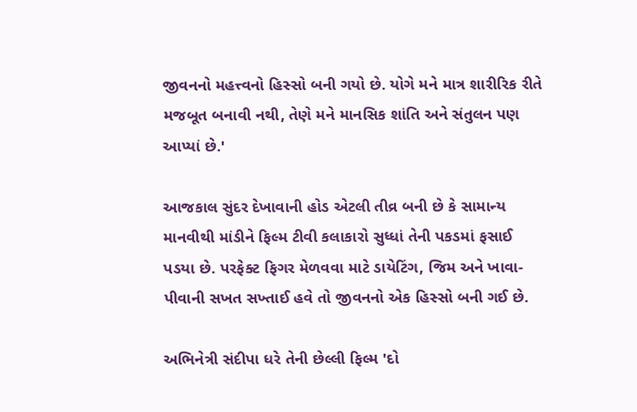જીવનનો મહત્ત્વનો હિસ્સો બની ગયો છે. યોગે મને માત્ર શારીરિક રીતે મજબૂત બનાવી નથી, તેણે મને માનસિક શાંતિ અને સંતુલન પણ આપ્યાં છે.'

આજકાલ સુંદર દેખાવાની હોડ એટલી તીવ્ર બની છે કે સામાન્ય માનવીથી માંડીને ફિલ્મ ટીવી કલાકારો સુધ્ધાં તેની પકડમાં ફસાઈ પડયા છે. પરફેક્ટ ફિગર મેળવવા માટે ડાયેટિંગ, જિમ અને ખાવા-પીવાની સખત સખ્તાઈ હવે તો જીવનનો એક હિસ્સો બની ગઈ છે.

અભિનેત્રી સંદીપા ધરે તેની છેલ્લી ફિલ્મ 'દો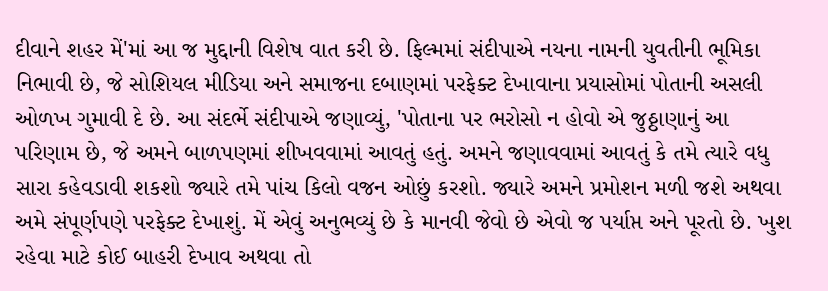દીવાને શહર મેં'માં આ જ મુદ્દાની વિશેષ વાત કરી છે. ફિલ્મમાં સંદીપાએ નયના નામની યુવતીની ભૂમિકા નિભાવી છે, જે સોશિયલ મીડિયા અને સમાજના દબાણમાં પરફેક્ટ દેખાવાના પ્રયાસોમાં પોતાની અસલી ઓળખ ગુમાવી દે છે. આ સંદર્ભે સંદીપાએ જણાવ્યું, 'પોતાના પર ભરોસો ન હોવો એ જુઠ્ઠાણાનું આ પરિણામ છે, જે અમને બાળપણમાં શીખવવામાં આવતું હતું. અમને જણાવવામાં આવતું કે તમે ત્યારે વધુ સારા કહેવડાવી શકશો જ્યારે તમે પાંચ કિલો વજન ઓછું કરશો. જ્યારે અમને પ્રમોશન મળી જશે અથવા અમે સંપૂર્ણપણે પરફેક્ટ દેખાશું. મેં એવું અનુભવ્યું છે કે માનવી જેવો છે એવો જ પર્યાપ્ત અને પૂરતો છે. ખુશ રહેવા માટે કોઈ બાહરી દેખાવ અથવા તો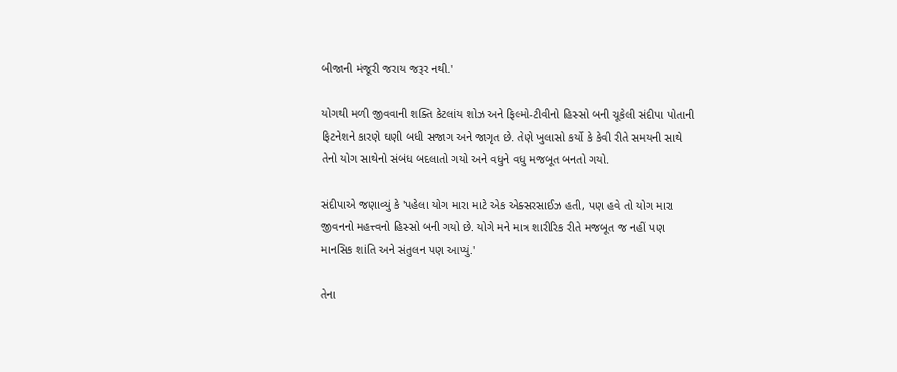બીજાની મંજૂરી જરાય જરૂર નથી.'

યોગથી મળી જીવવાની શક્તિ કેટલાંય શોઝ અને ફિલ્મો-ટીવીનો હિસ્સો બની ચૂકેલી સંદીપા પોતાની ફિટનેશને કારણે ઘણી બધી સજાગ અને જાગૃત છે. તેણે ખુલાસો કર્યો કે કેવી રીતે સમયની સાથે તેનો યોગ સાથેનો સંબંધ બદલાતો ગયો અને વધુને વધુ મજબૂત બનતો ગયો.

સંદીપાએ જણાવ્યું કે 'પહેલા યોગ મારા માટે એક એક્સરસાઈઝ હતી, પણ હવે તો યોગ મારા જીવનનો મહત્ત્વનો હિસ્સો બની ગયો છે. યોગે મને માત્ર શારીરિક રીતે મજબૂત જ નહીં પણ માનસિક શાંતિ અને સંતુલન પણ આપ્યું.'

તેના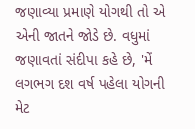જણાવ્યા પ્રમાણે યોગથી તો એ એની જાતને જોડે છે. વધુમાં જણાવતાં સંદીપા કહે છે, 'મેં લગભગ દશ વર્ષ પહેલા યોગની મેટ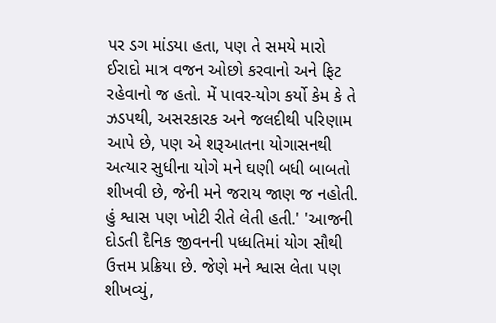પર ડગ માંડયા હતા, પણ તે સમયે મારો ઈરાદો માત્ર વજન ઓછો કરવાનો અને ફિટ રહેવાનો જ હતો. મેં પાવર-યોગ કર્યો કેમ કે તે ઝડપથી, અસરકારક અને જલદીથી પરિણામ આપે છે, પણ એ શરૂઆતના યોગાસનથી અત્યાર સુધીના યોગે મને ઘણી બધી બાબતો શીખવી છે, જેની મને જરાય જાણ જ નહોતી. હું શ્વાસ પણ ખોટી રીતે લેતી હતી.' 'આજની દોડતી દૈનિક જીવનની પધ્ધતિમાં યોગ સૌથી ઉત્તમ પ્રક્રિયા છે. જેણે મને શ્વાસ લેતા પણ શીખવ્યું,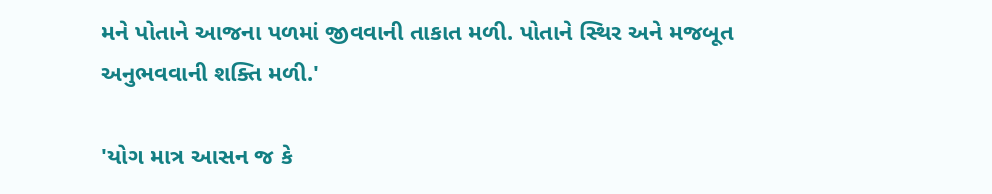મને પોતાને આજના પળમાં જીવવાની તાકાત મળી. પોતાને સ્થિર અને મજબૂત અનુભવવાની શક્તિ મળી.'

'યોગ માત્ર આસન જ કે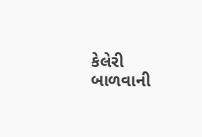કેલેરી બાળવાની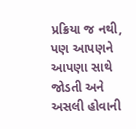પ્રક્રિયા જ નથી, પણ આપણને આપણા સાથે જોડતી અને અસલી હોવાની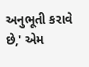અનુભૂતી કરાવે છે,' એમ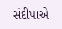સંદીપાએ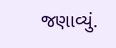જણાવ્યું.